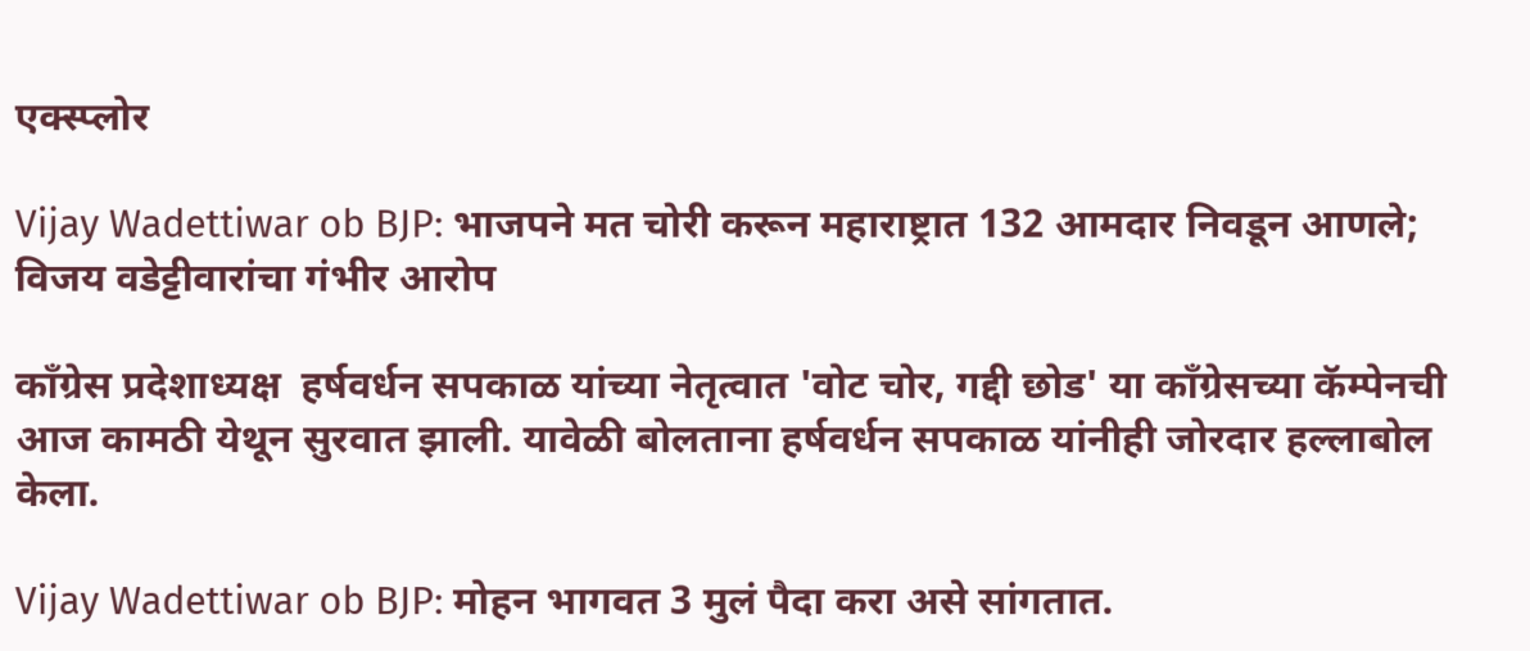एक्स्प्लोर

Vijay Wadettiwar ob BJP: भाजपने मत चोरी करून महाराष्ट्रात 132 आमदार निवडून आणले; विजय वडेट्टीवारांचा गंभीर आरोप

काँग्रेस प्रदेशाध्यक्ष  हर्षवर्धन सपकाळ यांच्या नेतृत्वात 'वोट चोर, गद्दी छोड' या काँग्रेसच्या कॅम्पेनची आज कामठी येथून सुरवात झाली. यावेळी बोलताना हर्षवर्धन सपकाळ यांनीही जोरदार हल्लाबोल केला.

Vijay Wadettiwar ob BJP: मोहन भागवत 3 मुलं पैदा करा असे सांगतात.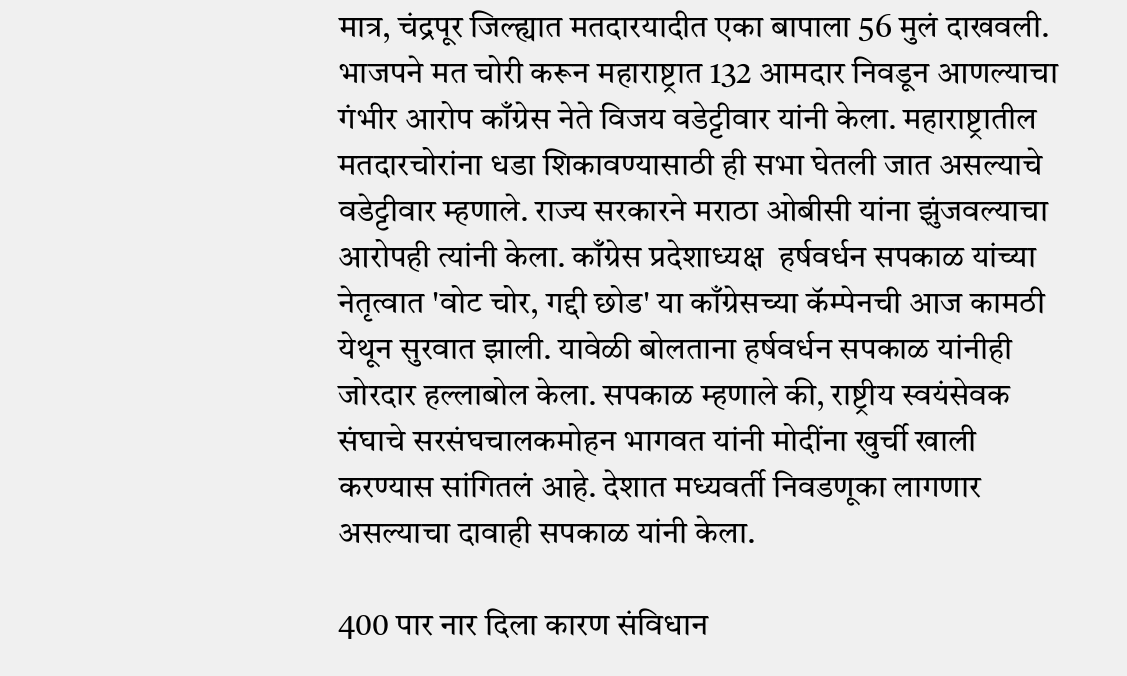मात्र, चंद्रपूर जिल्ह्यात मतदारयादीत एका बापाला 56 मुलं दाखवली. भाजपने मत चोरी करून महाराष्ट्रात 132 आमदार निवडून आणल्याचा गंभीर आरोप काँग्रेस नेते विजय वडेट्टीवार यांनी केला. महाराष्ट्रातील मतदारचोरांना धडा शिकावण्यासाठी ही सभा घेतली जात असल्याचे वडेट्टीवार म्हणाले. राज्य सरकारने मराठा ओबीसी यांना झुंजवल्याचा आरोपही त्यांनी केला. काँग्रेस प्रदेशाध्यक्ष  हर्षवर्धन सपकाळ यांच्या नेतृत्वात 'वोट चोर, गद्दी छोड' या काँग्रेसच्या कॅम्पेनची आज कामठी येथून सुरवात झाली. यावेळी बोलताना हर्षवर्धन सपकाळ यांनीही जोरदार हल्लाबोल केला. सपकाळ म्हणाले की, राष्ट्रीय स्वयंसेवक संघाचे सरसंघचालकमोहन भागवत यांनी मोदींना खुर्ची खाली करण्यास सांगितलं आहे. देशात मध्यवर्ती निवडणूका लागणार असल्याचा दावाही सपकाळ यांनी केला.

400 पार नार दिला कारण संविधान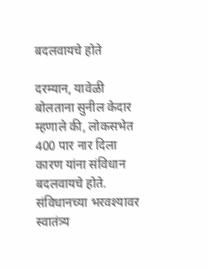बदलवायचे होते

दरम्यान, यावेळी बोलताना सुनील केदार म्हणाले की, लोकसभेत 400 पार नार दिला कारण यांना संविधान बदलवायचे होते. संविधानच्या भरवश्यावर स्वातंत्र्य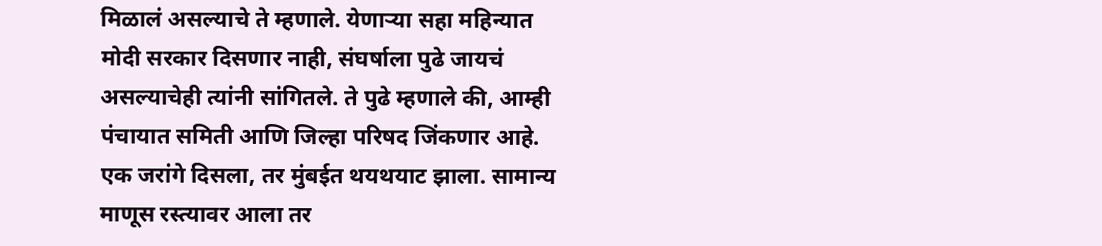मिळालं असल्याचे ते म्हणाले. येणाऱ्या सहा महिन्यात मोदी सरकार दिसणार नाही, संघर्षाला पुढे जायचं असल्याचेही त्यांनी सांगितले. ते पुढे म्हणाले की, आम्ही पंचायात समिती आणि जिल्हा परिषद जिंकणार आहे. एक जरांगे दिसला, तर मुंबईत थयथयाट झाला. सामान्य माणूस रस्त्यावर आला तर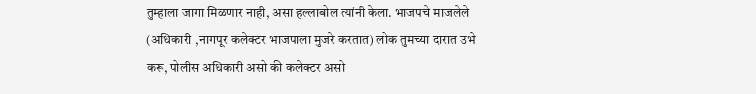तुम्हाला जागा मिळणार नाही, असा हल्लाबोल त्यांनी केला. भाजपचे माजलेले (अधिकारी ,नागपूर कलेक्टर भाजपाला मुजरे करतात) लोक तुमच्या दारात उभे करू, पोलीस अधिकारी असो की कलेक्टर असो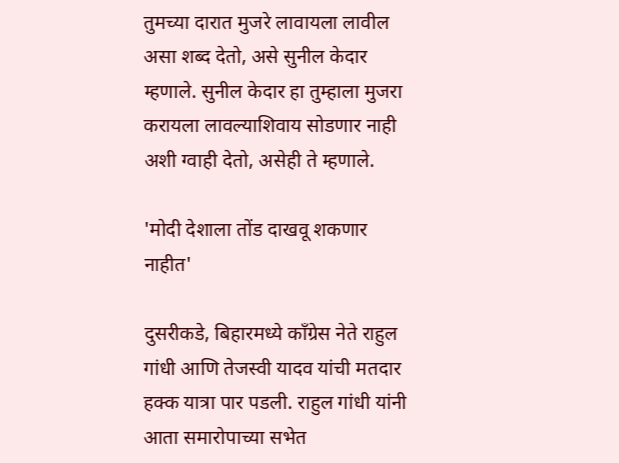तुमच्या दारात मुजरे लावायला लावील असा शब्द देतो, असे सुनील केदार म्हणाले. सुनील केदार हा तुम्हाला मुजरा करायला लावल्याशिवाय सोडणार नाही अशी ग्वाही देतो, असेही ते म्हणाले.

'मोदी देशाला तोंड दाखवू शकणार नाहीत'

दुसरीकडे, बिहारमध्ये काँग्रेस नेते राहुल गांधी आणि तेजस्वी यादव यांची मतदार हक्क यात्रा पार पडली. राहुल गांधी यांनी आता समारोपाच्या सभेत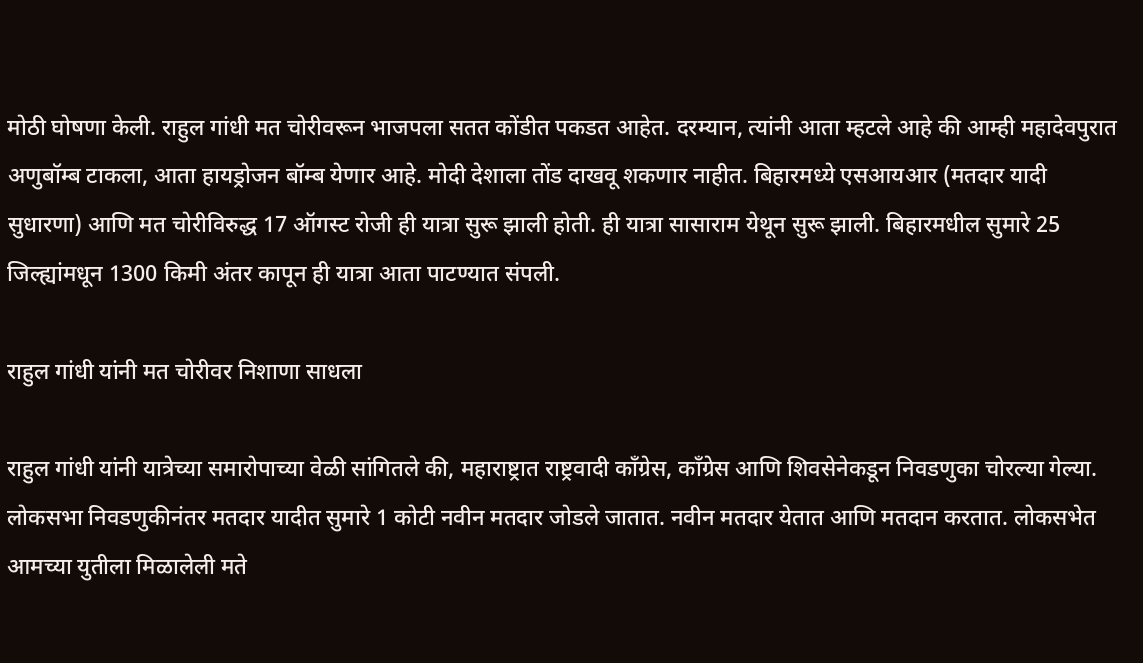मोठी घोषणा केली. राहुल गांधी मत चोरीवरून भाजपला सतत कोंडीत पकडत आहेत. दरम्यान, त्यांनी आता म्हटले आहे की आम्ही महादेवपुरात अणुबॉम्ब टाकला, आता हायड्रोजन बॉम्ब येणार आहे. मोदी देशाला तोंड दाखवू शकणार नाहीत. बिहारमध्ये एसआयआर (मतदार यादी सुधारणा) आणि मत चोरीविरुद्ध 17 ऑगस्ट रोजी ही यात्रा सुरू झाली होती. ही यात्रा सासाराम येथून सुरू झाली. बिहारमधील सुमारे 25 जिल्ह्यांमधून 1300 किमी अंतर कापून ही यात्रा आता पाटण्यात संपली.

राहुल गांधी यांनी मत चोरीवर निशाणा साधला

राहुल गांधी यांनी यात्रेच्या समारोपाच्या वेळी सांगितले की, महाराष्ट्रात राष्ट्रवादी काँग्रेस, काँग्रेस आणि शिवसेनेकडून निवडणुका चोरल्या गेल्या. लोकसभा निवडणुकीनंतर मतदार यादीत सुमारे 1 कोटी नवीन मतदार जोडले जातात. नवीन मतदार येतात आणि मतदान करतात. लोकसभेत आमच्या युतीला मिळालेली मते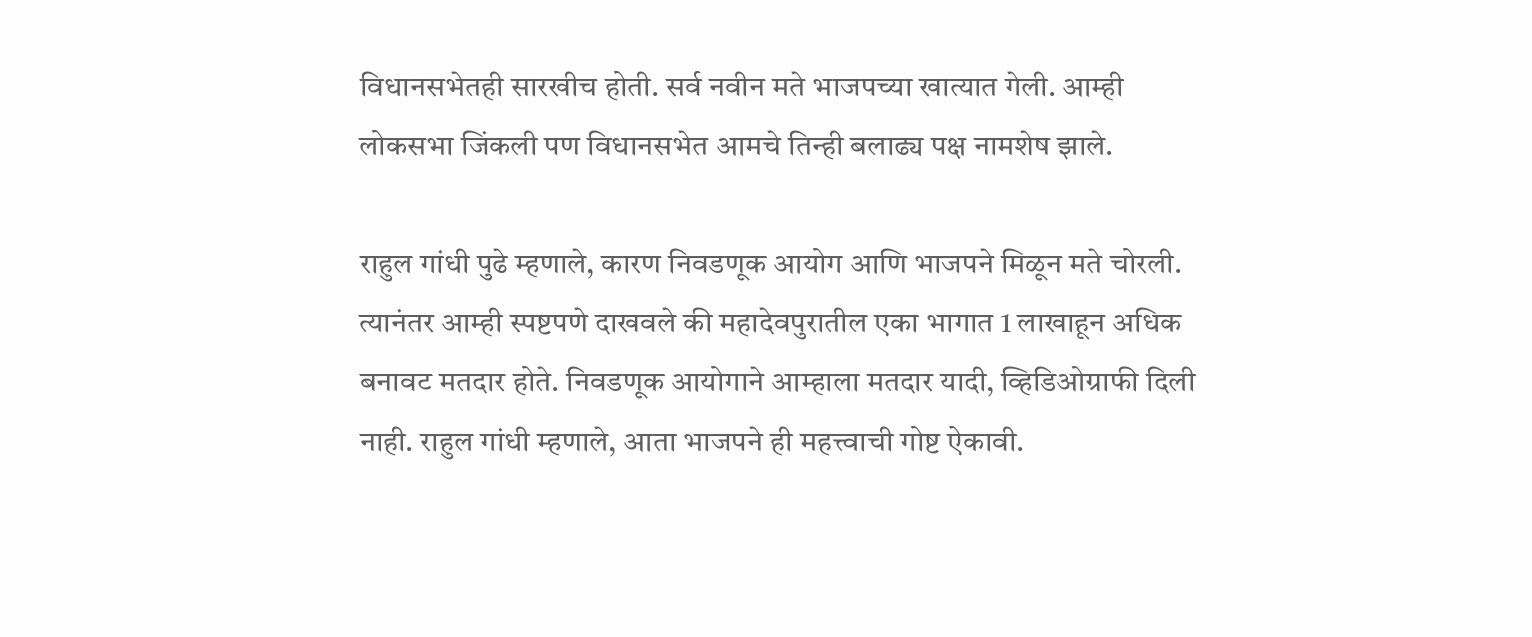विधानसभेतही सारखीच होती. सर्व नवीन मते भाजपच्या खात्यात गेली. आम्ही लोकसभा जिंकली पण विधानसभेत आमचे तिन्ही बलाढ्य पक्ष नामशेष झाले.

राहुल गांधी पुढे म्हणाले, कारण निवडणूक आयोग आणि भाजपने मिळून मते चोरली. त्यानंतर आम्ही स्पष्टपणे दाखवले की महादेवपुरातील एका भागात 1 लाखाहून अधिक बनावट मतदार होते. निवडणूक आयोगाने आम्हाला मतदार यादी, व्हिडिओग्राफी दिली नाही. राहुल गांधी म्हणाले, आता भाजपने ही महत्त्वाची गोष्ट ऐकावी.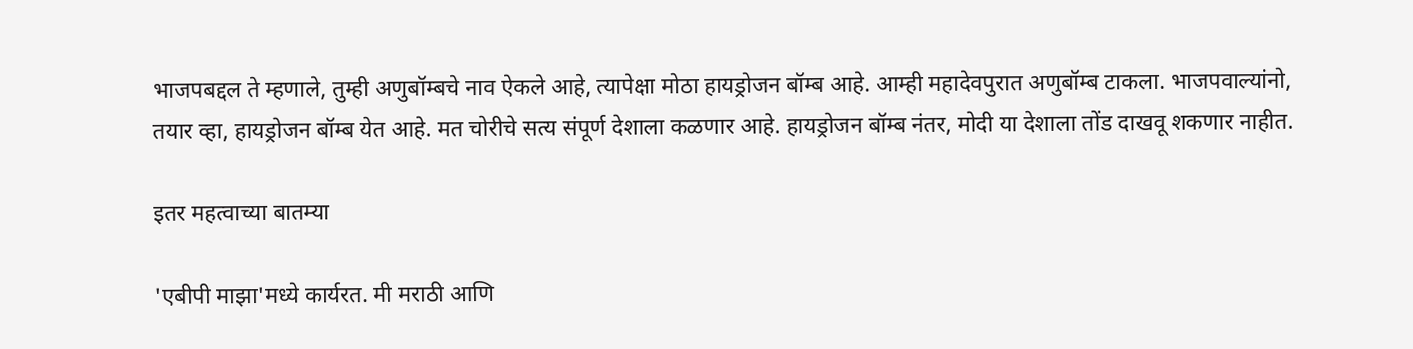भाजपबद्दल ते म्हणाले, तुम्ही अणुबॉम्बचे नाव ऐकले आहे, त्यापेक्षा मोठा हायड्रोजन बॉम्ब आहे. आम्ही महादेवपुरात अणुबॉम्ब टाकला. भाजपवाल्यांनो, तयार व्हा, हायड्रोजन बॉम्ब येत आहे. मत चोरीचे सत्य संपूर्ण देशाला कळणार आहे. हायड्रोजन बॉम्ब नंतर, मोदी या देशाला तोंड दाखवू शकणार नाहीत.

इतर महत्वाच्या बातम्या

'एबीपी माझा'मध्ये कार्यरत. मी मराठी आणि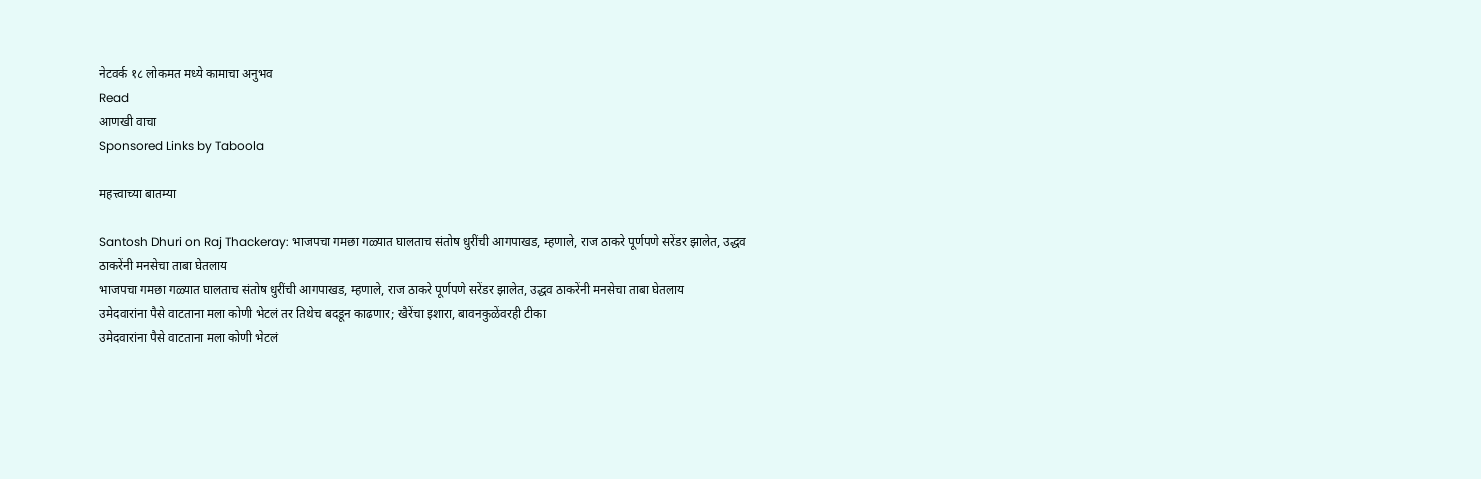नेटवर्क १८ लोकमत मध्ये कामाचा अनुभव
Read
आणखी वाचा
Sponsored Links by Taboola

महत्त्वाच्या बातम्या

Santosh Dhuri on Raj Thackeray: भाजपचा गमछा गळ्यात घालताच संतोष धुरींची आगपाखड, म्हणाले, राज ठाकरे पूर्णपणे सरेंडर झालेत, उद्धव ठाकरेंनी मनसेचा ताबा घेतलाय
भाजपचा गमछा गळ्यात घालताच संतोष धुरींची आगपाखड, म्हणाले, राज ठाकरे पूर्णपणे सरेंडर झालेत, उद्धव ठाकरेंनी मनसेचा ताबा घेतलाय
उमेदवारांना पैसे वाटताना मला कोणी भेटलं तर तिथेच बदडून काढणार; खैरेंचा इशारा, बावनकुळेंवरही टीका
उमेदवारांना पैसे वाटताना मला कोणी भेटलं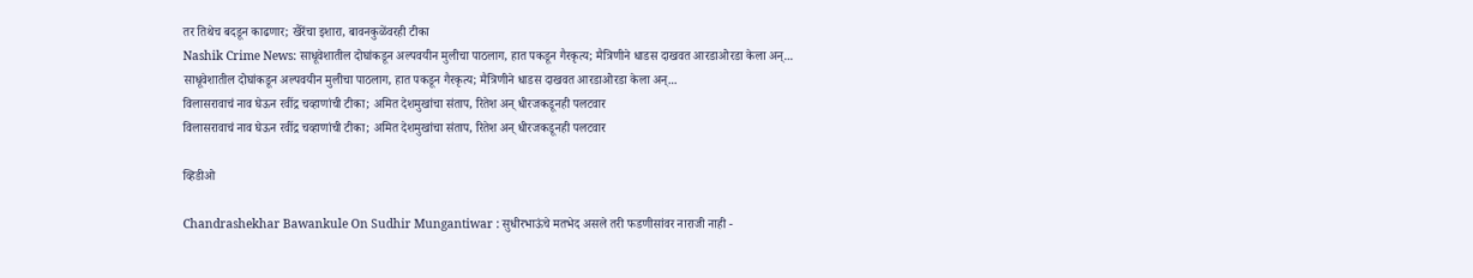तर तिथेच बदडून काढणार; खैरेंचा इशारा, बावनकुळेंवरही टीका
Nashik Crime News: साधूवेशातील दोघांकडून अल्पवयीन मुलीचा पाठलाग, हात पकडून गैरकृत्य; मैत्रिणीने धाडस दाखवत आरडाओरडा केला अन्...
साधूवेशातील दोघांकडून अल्पवयीन मुलीचा पाठलाग, हात पकडून गैरकृत्य; मैत्रिणीने धाडस दाखवत आरडाओरडा केला अन्...
विलासरावाचं नाव घेऊन रवींद्र चव्हाणांची टीका; अमित देशमुखांचा संताप, रितेश अन् धीरजकडूनही पलटवार
विलासरावाचं नाव घेऊन रवींद्र चव्हाणांची टीका; अमित देशमुखांचा संताप, रितेश अन् धीरजकडूनही पलटवार

व्हिडीओ

Chandrashekhar Bawankule On Sudhir Mungantiwar : सुधीरभाऊंचे मतभेद असले तरी फडणीसांवर नाराजी नाही -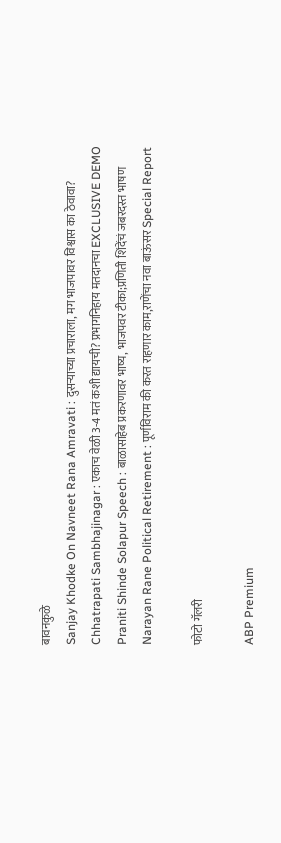बावनकुळे
Sanjay Khodke On Navneet Rana Amravati : दुसऱ्याच्या प्रचाराला, मग भाजपावर विश्वास का ठेवावा?
Chhatrapati Sambhajinagar : एकाच वेळी 3-4 मतं कशी द्यायची? प्रभागनिहाय मतदानचा EXCLUSIVE DEMO
Praniti Shinde Solapur Speech : बाळासाहेब प्रकरणावर भाष्य, भाजपवर टीका;प्रणिती शिंदेंचं जबरदस्त भाषण
Narayan Rane Political Retirement : पूर्णविराम की करत राहणार काम,राणेंचा नवा बाऊंसर Special Report

फोटो गॅलरी

ABP Premium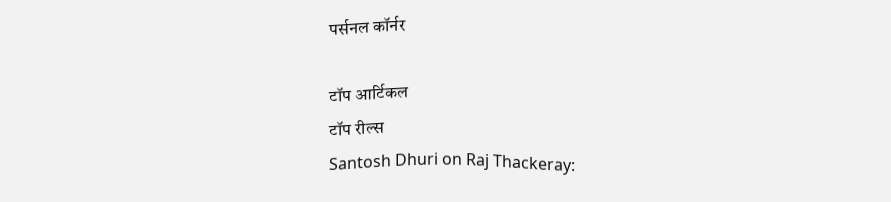पर्सनल कॉर्नर

टॉप आर्टिकल
टॉप रील्स
Santosh Dhuri on Raj Thackeray: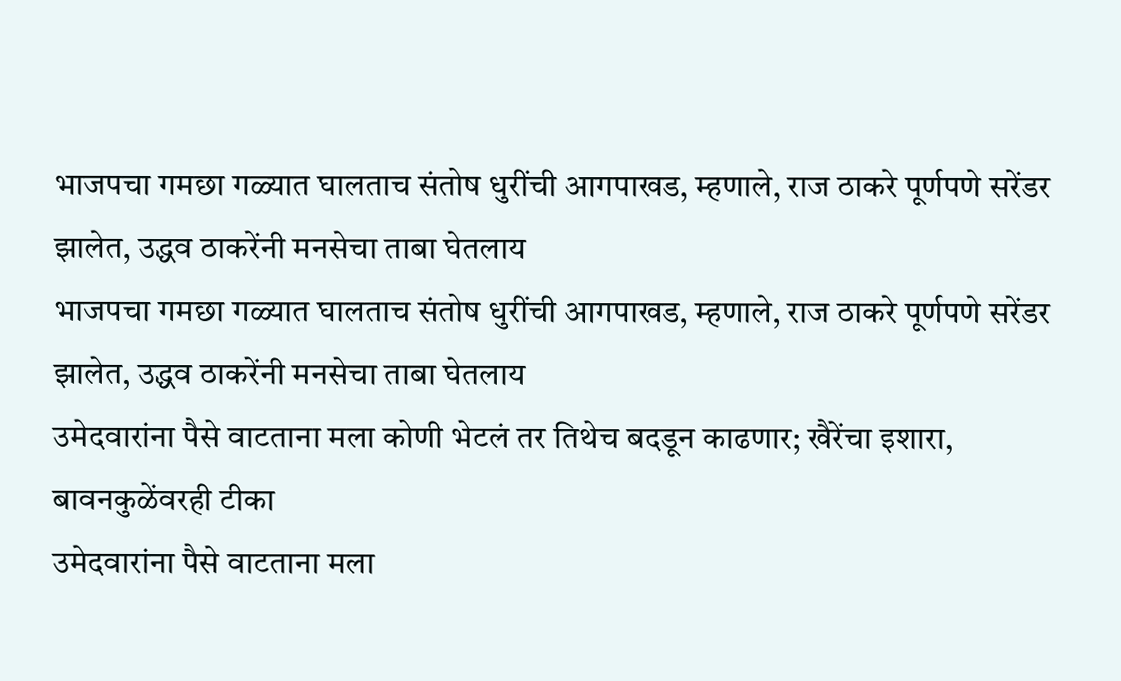भाजपचा गमछा गळ्यात घालताच संतोष धुरींची आगपाखड, म्हणाले, राज ठाकरे पूर्णपणे सरेंडर झालेत, उद्धव ठाकरेंनी मनसेचा ताबा घेतलाय
भाजपचा गमछा गळ्यात घालताच संतोष धुरींची आगपाखड, म्हणाले, राज ठाकरे पूर्णपणे सरेंडर झालेत, उद्धव ठाकरेंनी मनसेचा ताबा घेतलाय
उमेदवारांना पैसे वाटताना मला कोणी भेटलं तर तिथेच बदडून काढणार; खैरेंचा इशारा, बावनकुळेंवरही टीका
उमेदवारांना पैसे वाटताना मला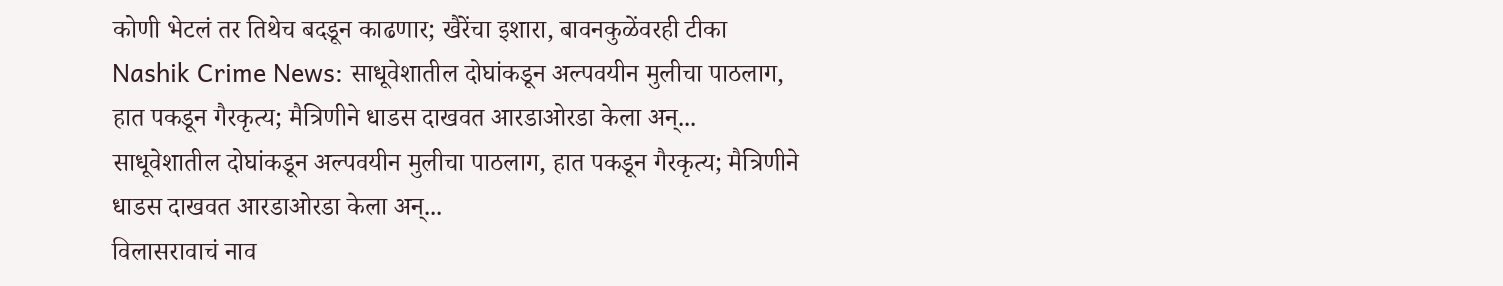कोणी भेटलं तर तिथेच बदडून काढणार; खैरेंचा इशारा, बावनकुळेंवरही टीका
Nashik Crime News: साधूवेशातील दोघांकडून अल्पवयीन मुलीचा पाठलाग, हात पकडून गैरकृत्य; मैत्रिणीने धाडस दाखवत आरडाओरडा केला अन्...
साधूवेशातील दोघांकडून अल्पवयीन मुलीचा पाठलाग, हात पकडून गैरकृत्य; मैत्रिणीने धाडस दाखवत आरडाओरडा केला अन्...
विलासरावाचं नाव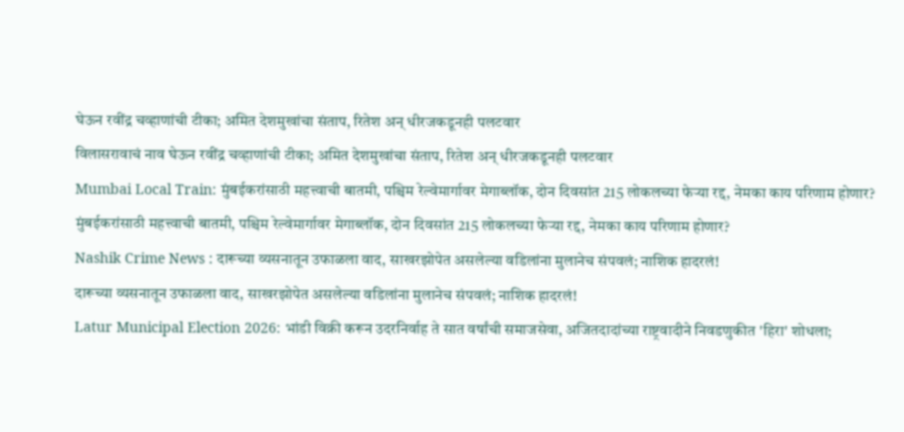घेऊन रवींद्र चव्हाणांची टीका; अमित देशमुखांचा संताप, रितेश अन् धीरजकडूनही पलटवार
विलासरावाचं नाव घेऊन रवींद्र चव्हाणांची टीका; अमित देशमुखांचा संताप, रितेश अन् धीरजकडूनही पलटवार
Mumbai Local Train: मुंबईकरांसाठी महत्त्वाची बातमी, पश्चिम रेल्वेमार्गावर मेगाब्लॉक, दोन दिवसांत 215 लोकलच्या फेऱ्या रद्द, नेमका काय परिणाम होणार?
मुंबईकरांसाठी महत्त्वाची बातमी, पश्चिम रेल्वेमार्गावर मेगाब्लॉक, दोन दिवसांत 215 लोकलच्या फेऱ्या रद्द, नेमका काय परिणाम होणार?
Nashik Crime News : दारूच्या व्यसनातून उफाळला वाद, साखरझोपेत असलेल्या वडिलांना मुलानेच संपवलं; नाशिक हादरलं!
दारूच्या व्यसनातून उफाळला वाद, साखरझोपेत असलेल्या वडिलांना मुलानेच संपवलं; नाशिक हादरलं!
Latur Municipal Election 2026: भांडी विक्री करून उदरनिर्वाह ते सात वर्षांची समाजसेवा, अजितदादांच्या राष्ट्रवादीने निवडणुकीत 'हिरा' शोधला;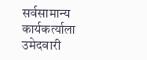सर्वसामान्य कार्यकर्त्याला उमेदवारी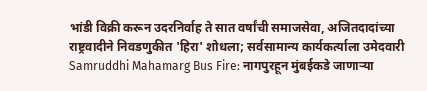भांडी विक्री करून उदरनिर्वाह ते सात वर्षांची समाजसेवा, अजितदादांच्या राष्ट्रवादीने निवडणुकीत 'हिरा' शोधला; सर्वसामान्य कार्यकर्त्याला उमेदवारी
Samruddhi Mahamarg Bus Fire: नागपुरहून मुंबईकडे जाणाऱ्या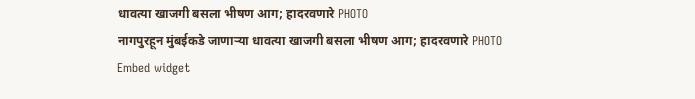धावत्या खाजगी बसला भीषण आग; हादरवणारे PHOTO
नागपुरहून मुंबईकडे जाणाऱ्या धावत्या खाजगी बसला भीषण आग; हादरवणारे PHOTO
Embed widget